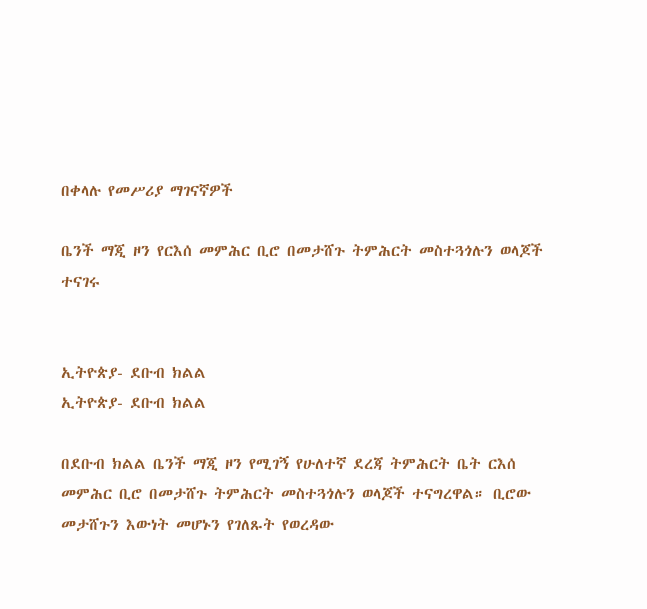በቀላሉ የመሥሪያ ማገናኛዎች

ቤንች ማጂ ዞን የርእሰ መምሕር ቢሮ በመታሸጉ ትምሕርት መስተጓጎሉን ወላጆች ተናገሩ


ኢትዮጵያ- ደቡብ ክልል
ኢትዮጵያ- ደቡብ ክልል

በደቡብ ክልል ቤንች ማጂ ዞን የሚገኝ የሁለተኛ ደረጃ ትምሕርት ቤት ርእሰ መምሕር ቢሮ በመታሸጉ ትምሕርት መስተጓጎሉን ወላጆች ተናግረዋል። ቢሮው መታሸጉን እውነት መሆኑን የገለጹት የወረዳው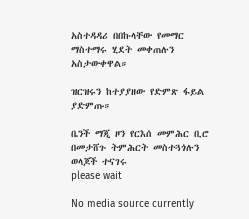አስተዳዳሪ በበኩላቸው የመማር ማስተማሩ ሂደት መቀጠሉን አስታውቀዋል።

ዝርዝሩን ከተያያዘው የድምጽ ፋይል ያድምጡ።

ቤንች ማጂ ዞን የርእሰ መምሕር ቢሮ በመታሸጉ ትምሕርት መስተጓጎሉን ወላጆች ተናገሩ
please wait

No media source currently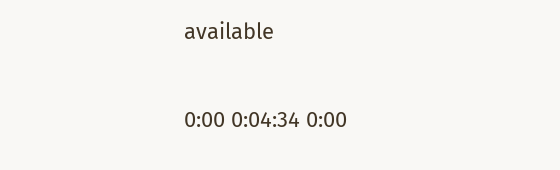available

0:00 0:04:34 0:00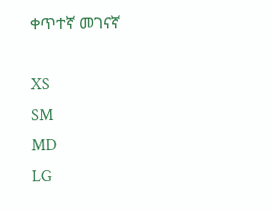ቀጥተኛ መገናኛ

XS
SM
MD
LG